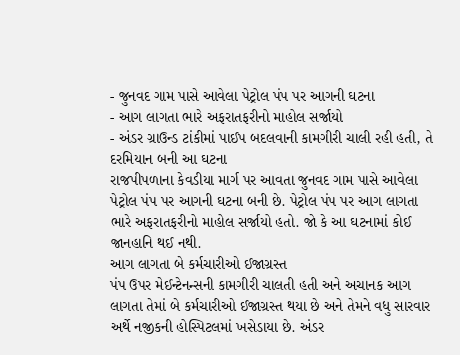- જુનવદ ગામ પાસે આવેલા પેટ્રોલ પંપ પર આગની ઘટના
- આગ લાગતા ભારે અફરાતફરીનો માહોલ સર્જાયો
- અંડર ગ્રાઉન્ડ ટાંકીમાં પાઈપ બદલવાની કામગીરી ચાલી રહી હતી, તે દરમિયાન બની આ ઘટના
રાજપીપળાના કેવડીયા માર્ગ પર આવતા જુનવદ ગામ પાસે આવેલા પેટ્રોલ પંપ પર આગની ઘટના બની છે. પેટ્રોલ પંપ પર આગ લાગતા ભારે અફરાતફરીનો માહોલ સર્જાયો હતો. જો કે આ ઘટનામાં કોઈ જાનહાનિ થઈ નથી.
આગ લાગતા બે કર્મચારીઓ ઈજાગ્રસ્ત
પંપ ઉપર મેઈન્ટેનન્સની કામગીરી ચાલતી હતી અને અચાનક આગ લાગતા તેમાં બે કર્મચારીઓ ઈજાગ્રસ્ત થયા છે અને તેમને વધુ સારવાર અર્થે નજીકની હોસ્પિટલમાં ખસેડાયા છે. અંડર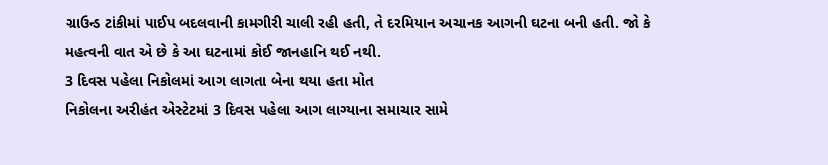ગ્રાઉન્ડ ટાંકીમાં પાઈપ બદલવાની કામગીરી ચાલી રહી હતી, તે દરમિયાન અચાનક આગની ઘટના બની હતી. જો કે મહત્વની વાત એ છે કે આ ઘટનામાં કોઈ જાનહાનિ થઈ નથી.
3 દિવસ પહેલા નિકોલમાં આગ લાગતા બેના થયા હતા મોત
નિકોલના અરીહંત એસ્ટેટમાં 3 દિવસ પહેલા આગ લાગ્યાના સમાચાર સામે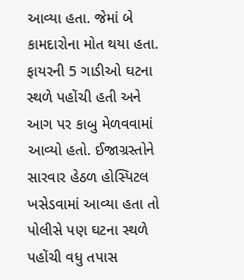આવ્યા હતા. જેમાં બે કામદારોના મોત થયા હતા. ફાયરની 5 ગાડીઓ ઘટના સ્થળે પહોંચી હતી અને આગ પર કાબુ મેળવવામાં આવ્યો હતો. ઈજાગ્રસ્તોને સારવાર હેઠળ હોસ્પિટલ ખસેડવામાં આવ્યા હતા તો પોલીસે પણ ઘટના સ્થળે પહોંચી વધુ તપાસ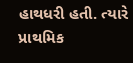હાથધરી હતી. ત્યારે પ્રાથમિક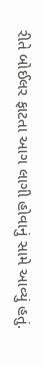રીતે બોઈલર ફાટતા આગ લાગી હોવાનું સામે આવ્યું હતું.